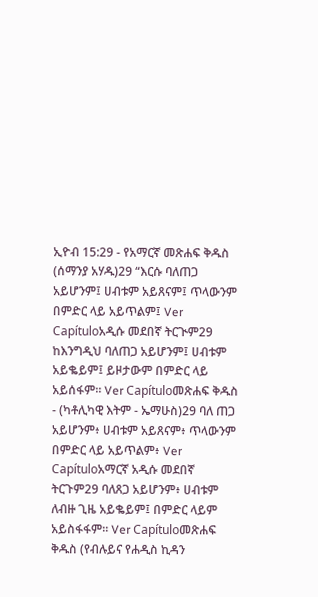ኢዮብ 15:29 - የአማርኛ መጽሐፍ ቅዱስ (ሰማንያ አሃዱ)29 “እርሱ ባለጠጋ አይሆንም፤ ሀብቱም አይጸናም፤ ጥላውንም በምድር ላይ አይጥልም፤ Ver Capítuloአዲሱ መደበኛ ትርጒም29 ከእንግዲህ ባለጠጋ አይሆንም፤ ሀብቱም አይቈይም፤ ይዞታውም በምድር ላይ አይሰፋም። Ver Capítuloመጽሐፍ ቅዱስ - (ካቶሊካዊ እትም - ኤማሁስ)29 ባለ ጠጋ አይሆንም፥ ሀብቱም አይጸናም፥ ጥላውንም በምድር ላይ አይጥልም፥ Ver Capítuloአማርኛ አዲሱ መደበኛ ትርጉም29 ባለጸጋ አይሆንም፥ ሀብቱም ለብዙ ጊዜ አይቈይም፤ በምድር ላይም አይስፋፋም። Ver Capítuloመጽሐፍ ቅዱስ (የብሉይና የሐዲስ ኪዳን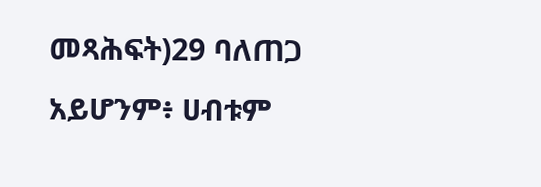መጻሕፍት)29 ባለጠጋ አይሆንም፥ ሀብቱም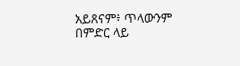አይጸናም፥ ጥላውንም በምድር ላይ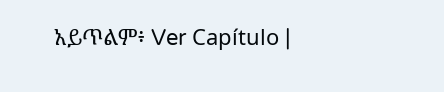አይጥልም፥ Ver Capítulo |